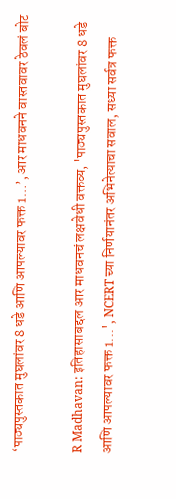‘पाठ्यपुस्तकात मुघलांवर 8 धडे आणि आपल्यावर फक्त 1…’, आर माधवनने वास्तवावर ठेवलं बोट

R Madhavan: इतिहासाबद्दल आर माधवनचं लक्षवेधी वक्तव्य, 'पाठ्यपुस्तकात मुघलांवर 8 धडे आणि आपल्यावर फक्त 1...', NCERT च्या निर्णयानंतर अभिनेत्याचा सवाल, सध्या सर्वत्र फक्त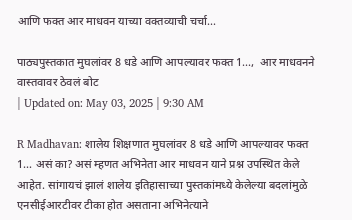आणि फक्त आर माधवन याच्या वक्तव्याची चर्चा...

पाठ्यपुस्तकात मुघलांवर 8 धडे आणि आपल्यावर फक्त 1...,  आर माधवनने वास्तवावर ठेवलं बोट
| Updated on: May 03, 2025 | 9:30 AM

R Madhavan: शालेय शिक्षणात मुघलांवर 8 धडे आणि आपल्यावर फक्त 1… असं का? असं म्हणत अभिनेता आर माधवन याने प्रश्न उपस्थित केले आहेत. सांगायचं झालं शालेय इतिहासाच्या पुस्तकांमध्ये केलेल्या बदलांमुळे एनसीईआरटीवर टीका होत असताना अभिनेत्याने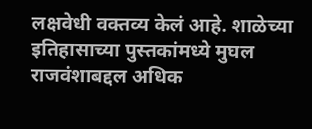लक्षवेधी वक्तव्य केलं आहे. शाळेच्या इतिहासाच्या पुस्तकांमध्ये मुघल राजवंशाबद्दल अधिक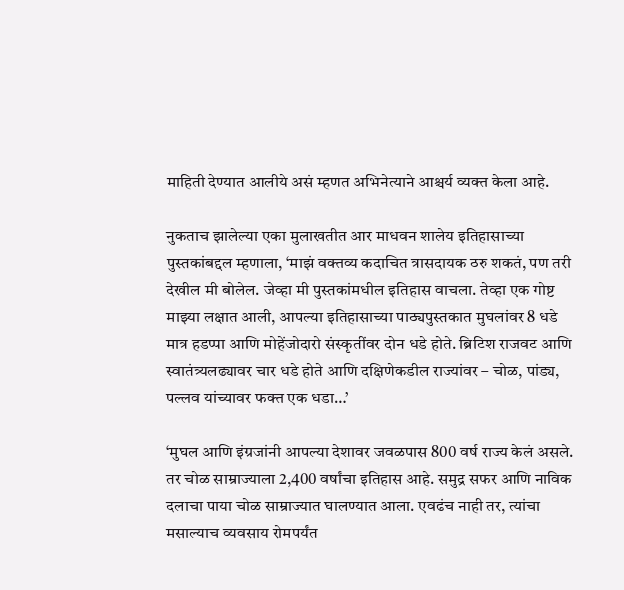माहिती देण्यात आलीये असं म्हणत अभिनेत्याने आश्चर्य व्यक्त केला आहे.

नुकताच झालेल्या एका मुलाखतीत आर माधवन शालेय इतिहासाच्या पुस्तकांबद्दल म्हणाला, ‘माझं वक्तव्य कदाचित त्रासदायक ठरु शकतं, पण तरी देखील मी बोलेल. जेव्हा मी पुस्तकांमधील इतिहास वाचला. तेव्हा एक गोष्ट माझ्या लक्षात आली, आपल्या इतिहासाच्या पाठ्यपुस्तकात मुघलांवर 8 धडे मात्र हडप्पा आणि मोहेंजोदारो संस्कृतींवर दोन धडे होते. ब्रिटिश राजवट आणि स्वातंत्र्यलढ्यावर चार धडे होते आणि दक्षिणेकडील राज्यांवर – चोळ, पांड्य, पल्लव यांच्यावर फक्त एक धडा…’

‘मुघल आणि इंग्रजांनी आपल्या देशावर जवळपास 800 वर्ष राज्य केलं असले. तर चोळ साम्राज्याला 2,400 वर्षांचा इतिहास आहे. समुद्र सफर आणि नाविक दलाचा पाया चोळ साम्राज्यात घालण्यात आला. एवढंच नाही तर, त्यांचा मसाल्याच व्यवसाय रोमपर्यंत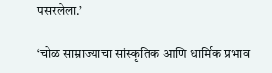पसरलेला.’

‘चोळ साम्राज्याचा सांस्कृतिक आणि धार्मिक प्रभाव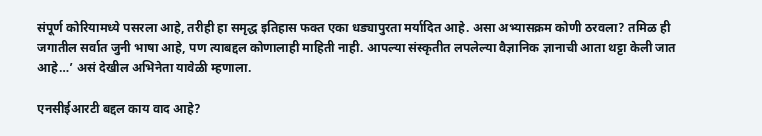संपूर्ण कोरियामध्ये पसरला आहे, तरीही हा समृद्ध इतिहास फक्त एका धड्यापुरता मर्यादित आहे. असा अभ्यासक्रम कोणी ठरवला? तमिळ ही जगातील सर्वात जुनी भाषा आहे, पण त्याबद्दल कोणालाही माहिती नाही. आपल्या संस्कृतीत लपलेल्या वैज्ञानिक ज्ञानाची आता थट्टा केली जात आहे…’ असं देखील अभिनेता यावेळी म्हणाला.

एनसीईआरटी बद्दल काय वाद आहे?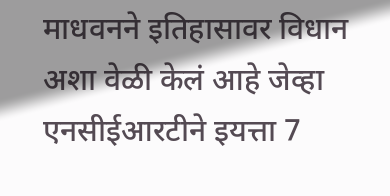माधवनने इतिहासावर विधान अशा वेळी केलं आहे जेव्हा एनसीईआरटीने इयत्ता 7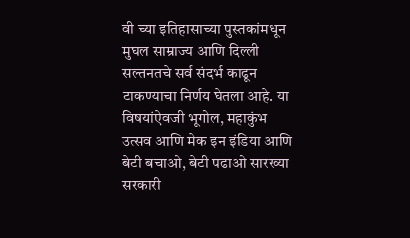वी च्या इतिहासाच्या पुस्तकांमधून मुघल साम्राज्य आणि दिल्ली सल्तनतचे सर्व संदर्भ काढून टाकण्याचा निर्णय घेतला आहे. या विषयांऐवजी भूगोल, महाकुंभ उत्सव आणि मेक इन इंडिया आणि बेटी बचाओ, बेटी पढाओ सारख्या सरकारी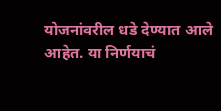योजनांवरील धडे देण्यात आले आहेत. या निर्णयाचं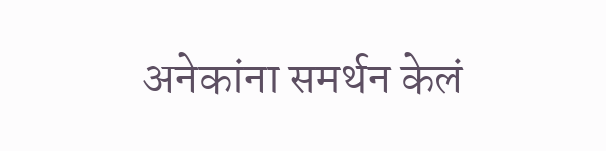अनेकांना समर्थन केलं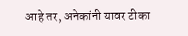आहे तर, अनेकांनी यावर टीका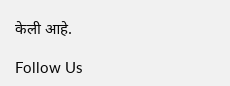केली आहे.

Follow Us